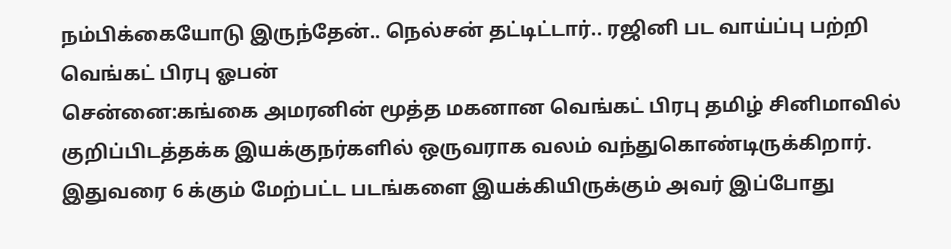நம்பிக்கையோடு இருந்தேன்.. நெல்சன் தட்டிட்டார்.. ரஜினி பட வாய்ப்பு பற்றி வெங்கட் பிரபு ஓபன்
சென்னை:கங்கை அமரனின் மூத்த மகனான வெங்கட் பிரபு தமிழ் சினிமாவில் குறிப்பிடத்தக்க இயக்குநர்களில் ஒருவராக வலம் வந்துகொண்டிருக்கிறார். இதுவரை 6 க்கும் மேற்பட்ட படங்களை இயக்கியிருக்கும் அவர் இப்போது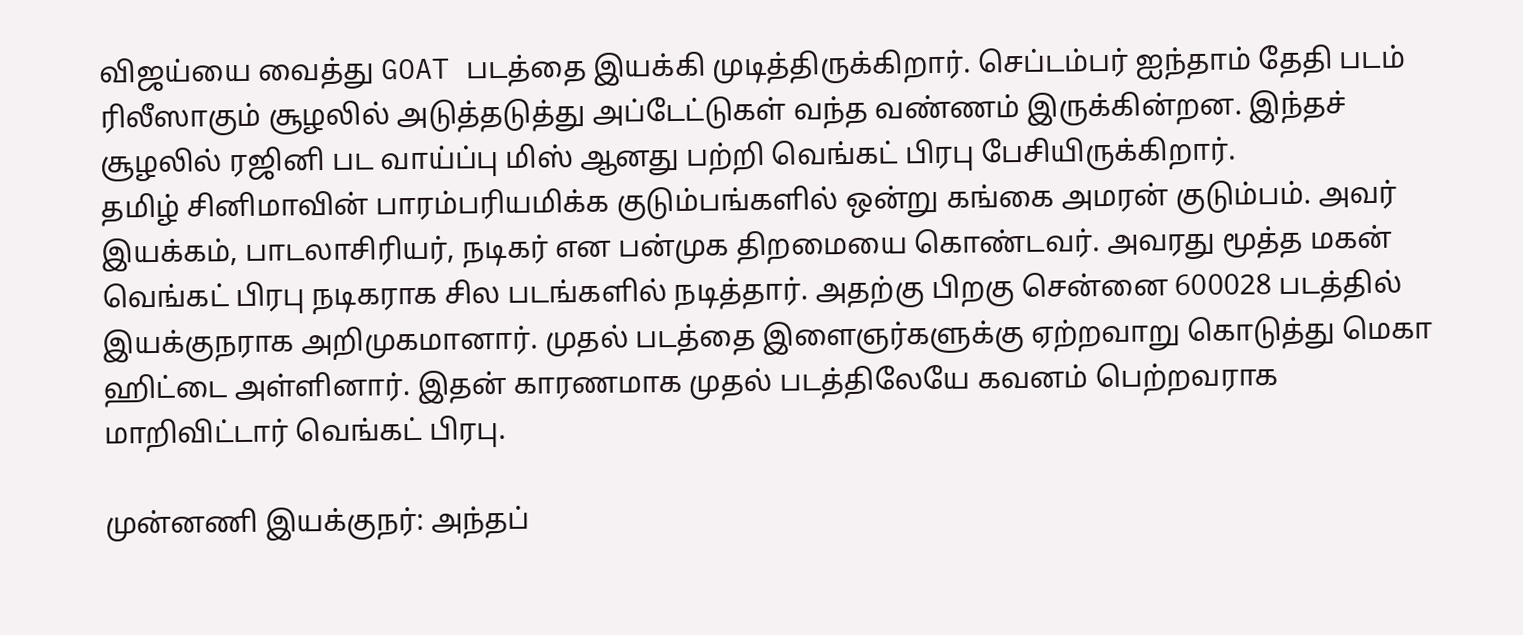விஜய்யை வைத்து GOAT படத்தை இயக்கி முடித்திருக்கிறார். செப்டம்பர் ஐந்தாம் தேதி படம் ரிலீஸாகும் சூழலில் அடுத்தடுத்து அப்டேட்டுகள் வந்த வண்ணம் இருக்கின்றன. இந்தச் சூழலில் ரஜினி பட வாய்ப்பு மிஸ் ஆனது பற்றி வெங்கட் பிரபு பேசியிருக்கிறார்.
தமிழ் சினிமாவின் பாரம்பரியமிக்க குடும்பங்களில் ஒன்று கங்கை அமரன் குடும்பம். அவர் இயக்கம், பாடலாசிரியர், நடிகர் என பன்முக திறமையை கொண்டவர். அவரது மூத்த மகன் வெங்கட் பிரபு நடிகராக சில படங்களில் நடித்தார். அதற்கு பிறகு சென்னை 600028 படத்தில் இயக்குநராக அறிமுகமானார். முதல் படத்தை இளைஞர்களுக்கு ஏற்றவாறு கொடுத்து மெகா ஹிட்டை அள்ளினார். இதன் காரணமாக முதல் படத்திலேயே கவனம் பெற்றவராக மாறிவிட்டார் வெங்கட் பிரபு.

முன்னணி இயக்குநர்: அந்தப்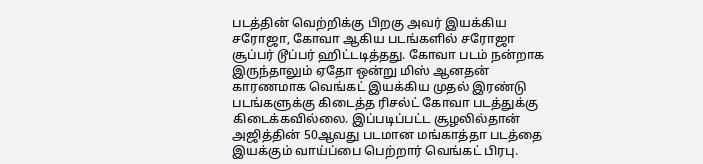படத்தின் வெற்றிக்கு பிறகு அவர் இயக்கிய சரோஜா, கோவா ஆகிய படங்களில் சரோஜா சூப்பர் டூப்பர் ஹிட்டடித்தது. கோவா படம் நன்றாக இருந்தாலும் ஏதோ ஒன்று மிஸ் ஆனதன் காரணமாக வெங்கட் இயக்கிய முதல் இரண்டு படங்களுக்கு கிடைத்த ரிசல்ட் கோவா படத்துக்கு கிடைக்கவில்லை. இப்படிப்பட்ட சூழலில்தான் அஜித்தின் 50ஆவது படமான மங்காத்தா படத்தை இயக்கும் வாய்ப்பை பெற்றார் வெங்கட் பிரபு.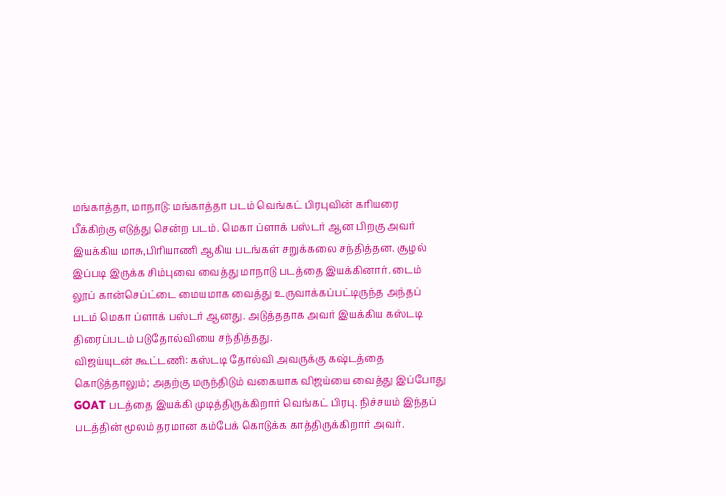மங்காத்தா, மாநாடு: மங்காத்தா படம் வெங்கட் பிரபுவின் கரியரை பீக்கிற்கு எடுத்து சென்ற படம். மெகா ப்ளாக் பஸ்டர் ஆன பிறகு அவர் இயக்கிய மாசு,பிரியாணி ஆகிய படங்கள் சறுக்கலை சந்தித்தன. சூழல் இப்படி இருக்க சிம்புவை வைத்து மாநாடு படத்தை இயக்கினார். டைம் லூப் கான்செப்ட்டை மையமாக வைத்து உருவாக்கப்பட்டிருந்த அந்தப் படம் மெகா ப்ளாக் பஸ்டர் ஆனது. அடுத்ததாக அவர் இயக்கிய கஸ்டடி திரைப்படம் படுதோல்வியை சந்தித்தது.
விஜய்யுடன் கூட்டணி: கஸ்டடி தோல்வி அவருக்கு கஷ்டத்தை கொடுத்தாலும்; அதற்கு மருந்திடும் வகையாக விஜய்யை வைத்து இப்போது GOAT படத்தை இயக்கி முடித்திருக்கிறார் வெங்கட் பிரபு. நிச்சயம் இந்தப் படத்தின் மூலம் தரமான கம்பேக் கொடுக்க காத்திருக்கிறார் அவர்.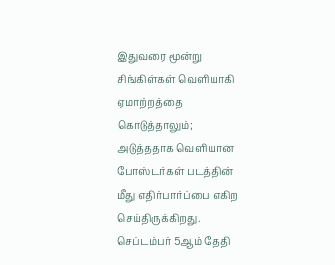இதுவரை மூன்று சிங்கிள்கள் வெளியாகி ஏமாற்றத்தை கொடுத்தாலும்; அடுத்ததாக வெளியான போஸ்டர்கள் படத்தின் மீது எதிர்பார்ப்பை எகிற செய்திருக்கிறது. செப்டம்பர் 5ஆம் தேதி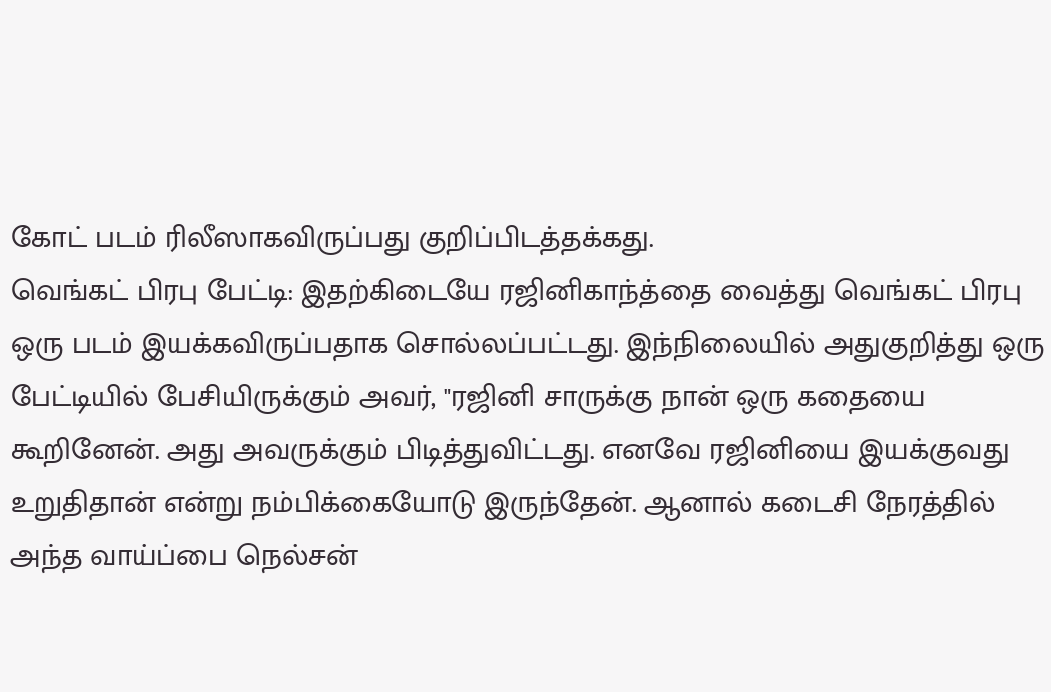கோட் படம் ரிலீஸாகவிருப்பது குறிப்பிடத்தக்கது.
வெங்கட் பிரபு பேட்டி: இதற்கிடையே ரஜினிகாந்த்தை வைத்து வெங்கட் பிரபு ஒரு படம் இயக்கவிருப்பதாக சொல்லப்பட்டது. இந்நிலையில் அதுகுறித்து ஒரு பேட்டியில் பேசியிருக்கும் அவர், "ரஜினி சாருக்கு நான் ஒரு கதையை கூறினேன். அது அவருக்கும் பிடித்துவிட்டது. எனவே ரஜினியை இயக்குவது உறுதிதான் என்று நம்பிக்கையோடு இருந்தேன். ஆனால் கடைசி நேரத்தில் அந்த வாய்ப்பை நெல்சன்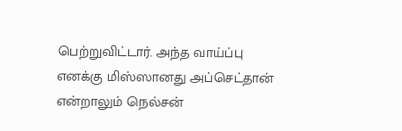பெற்றுவிட்டார். அந்த வாய்ப்பு எனக்கு மிஸ்ஸானது அப்செட்தான் என்றாலும் நெல்சன்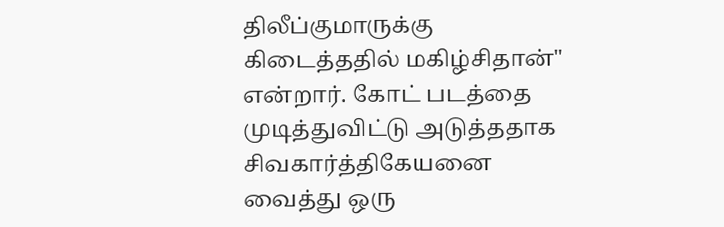திலீப்குமாருக்கு கிடைத்ததில் மகிழ்சிதான்" என்றார். கோட் படத்தை முடித்துவிட்டு அடுத்ததாக சிவகார்த்திகேயனை வைத்து ஒரு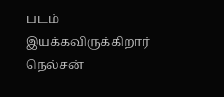படம் இயக்கவிருக்கிறார் நெல்சன்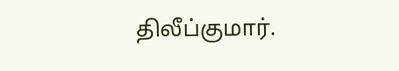திலீப்குமார்.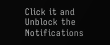Click it and Unblock the Notifications